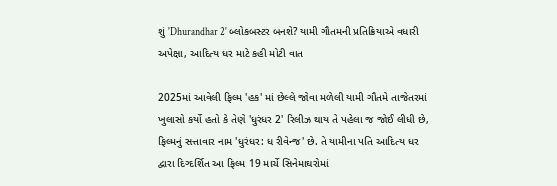શું 'Dhurandhar 2' બ્લોકબસ્ટર બનશે? યામી ગૌતમની પ્રતિક્રિયાએ વધારી અપેક્ષા, આદિત્ય ધર માટે કહી મોટી વાત

2025માં આવેલી ફિલ્મ 'હક' માં છેલ્લે જોવા મળેલી યામી ગૌતમે તાજેતરમાં ખુલાસો કર્યો હતો કે તેણે 'ધુરંધર 2' રિલીઝ થાય તે પહેલા જ જોઈ લીધી છે, ફિલ્મનું સત્તાવાર નામ 'ધુરંધર: ધ રીવેન્જ' છે. તે યામીના પતિ આદિત્ય ધર દ્વારા દિગ્દર્શિત આ ફિલ્મ 19 માર્ચે સિનેમાઘરોમાં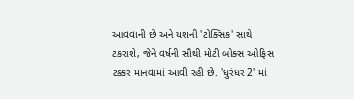આવવાની છે અને યશની 'ટોક્સિક' સાથે ટકરાશે, જેને વર્ષની સૌથી મોટી બોક્સ ઓફિસ ટક્કર માનવામાં આવી રહી છે. 'ધુરંધર 2' માં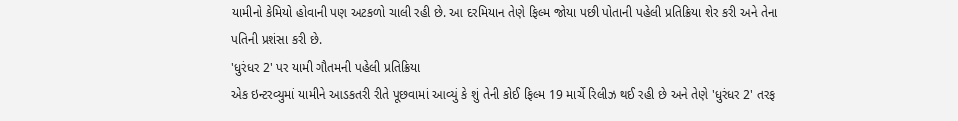યામીનો કેમિયો હોવાની પણ અટકળો ચાલી રહી છે. આ દરમિયાન તેણે ફિલ્મ જોયા પછી પોતાની પહેલી પ્રતિક્રિયા શેર કરી અને તેના પતિની પ્રશંસા કરી છે.
'ધુરંધર 2' પર યામી ગૌતમની પહેલી પ્રતિક્રિયા
એક ઇન્ટરવ્યુમાં યામીને આડકતરી રીતે પૂછવામાં આવ્યું કે શું તેની કોઈ ફિલ્મ 19 માર્ચે રિલીઝ થઈ રહી છે અને તેણે 'ધુરંધર 2' તરફ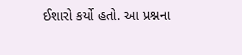ઈશારો કર્યો હતો. આ પ્રશ્નના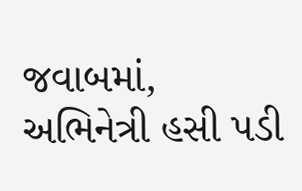જવાબમાં, અભિનેત્રી હસી પડી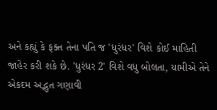અને કહ્યું કે ફક્ત તેના પતિ જ 'ધુરંધર' વિશે કોઈ માહિતી જાહેર કરી શકે છે. 'ધુરંધર 2' વિશે વધુ બોલતા, યામીએ તેને એકદમ અદ્ભુત ગણાવી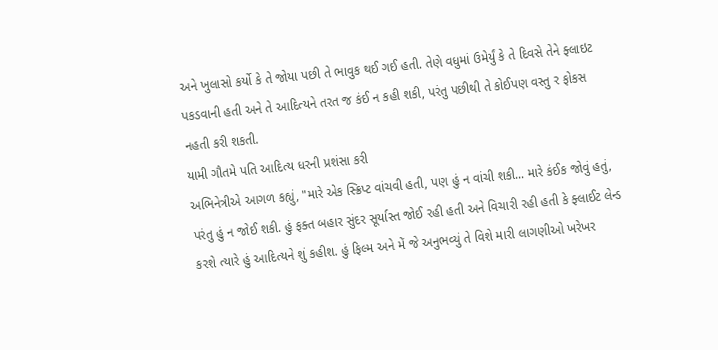અને ખુલાસો કર્યો કે તે જોયા પછી તે ભાવુક થઈ ગઈ હતી. તેણે વધુમાં ઉમેર્યું કે તે દિવસે તેને ફ્લાઇટ પકડવાની હતી અને તે આદિત્યને તરત જ કંઈ ન કહી શકી, પરંતુ પછીથી તે કોઈપણ વસ્તુ ર ફોકસ નહતી કરી શકતી.
યામી ગૌતમે પતિ આદિત્ય ધરની પ્રશંસા કરી
અભિનેત્રીએ આગળ કહ્યું, "મારે એક સ્ક્રિપ્ટ વાંચવી હતી, પણ હું ન વાંચી શકી... મારે કંઈક જોવું હતું, પરંતુ હું ન જોઈ શકી. હું ફક્ત બહાર સુંદર સૂર્યાસ્ત જોઈ રહી હતી અને વિચારી રહી હતી કે ફ્લાઈટ લેન્ડ કરશે ત્યારે હું આદિત્યને શું કહીશ. હું ફિલ્મ અને મેં જે અનુભવ્યું તે વિશે મારી લાગણીઓ ખરેખર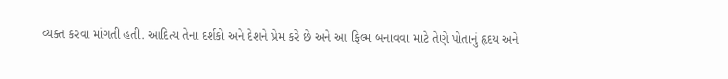વ્યક્ત કરવા માંગતી હતી. આદિત્ય તેના દર્શકો અને દેશને પ્રેમ કરે છે અને આ ફિલ્મ બનાવવા માટે તેણે પોતાનું હૃદય અને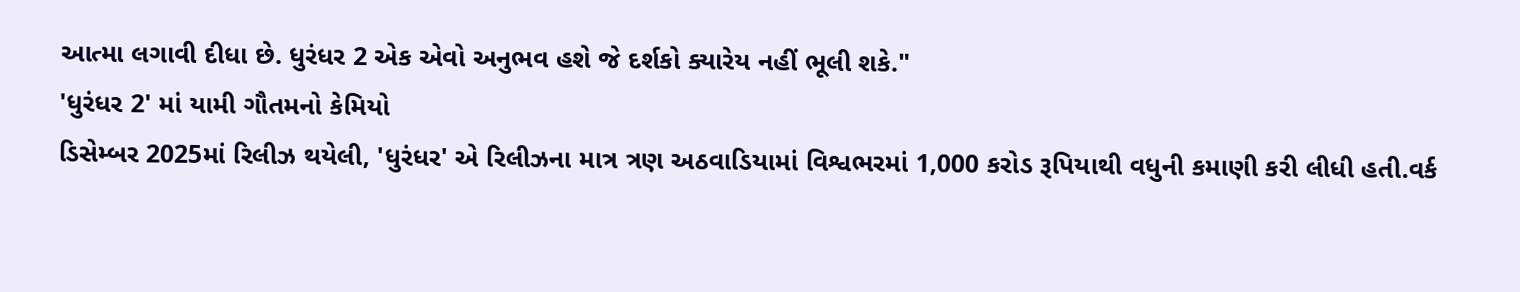આત્મા લગાવી દીધા છે. ધુરંધર 2 એક એવો અનુભવ હશે જે દર્શકો ક્યારેય નહીં ભૂલી શકે."
'ધુરંધર 2' માં યામી ગૌતમનો કેમિયો
ડિસેમ્બર 2025માં રિલીઝ થયેલી, 'ધુરંધર' એ રિલીઝના માત્ર ત્રણ અઠવાડિયામાં વિશ્વભરમાં 1,000 કરોડ રૂપિયાથી વધુની કમાણી કરી લીધી હતી.વર્ક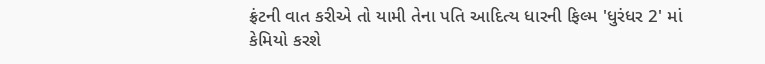ફ્રંટની વાત કરીએ તો યામી તેના પતિ આદિત્ય ધારની ફિલ્મ 'ધુરંધર 2' માં કેમિયો કરશે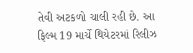તેવી અટકળો ચાલી રહી છે. આ ફિલ્મ 19 માર્ચે થિયેટરમાં રિલીઝ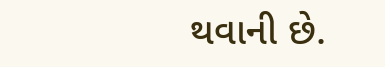થવાની છે.